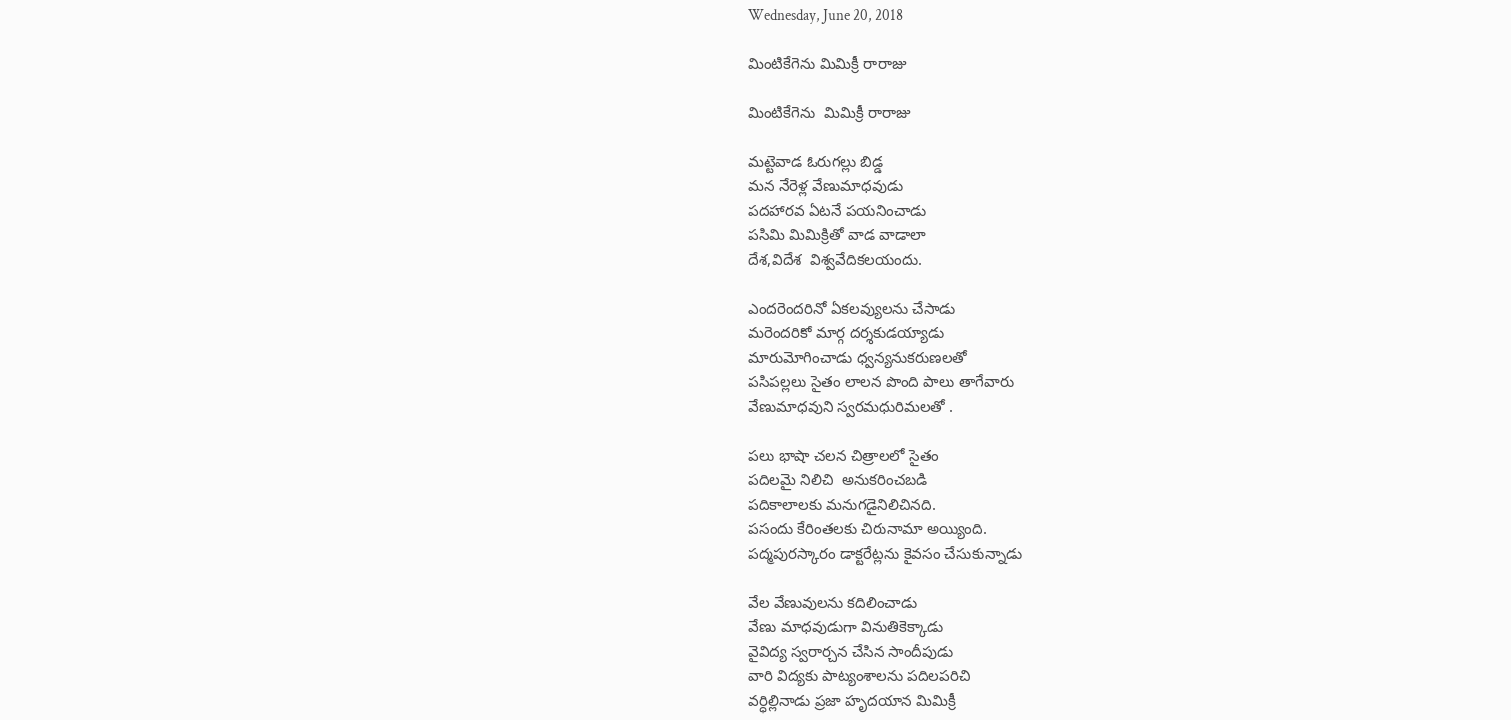Wednesday, June 20, 2018

మింటికేగెను మిమిక్రీ రారాజు

మింటికేగెను  మిమిక్రీ రారాజు

మట్టెవాడ ఓరుగల్లు బిడ్డ
మన నేరెళ్ల వేణుమాధవుడు
పదహారవ ఏటనే పయనించాడు
పసిమి మిమిక్రితో వాడ వాడాలా
దేశ,విదేశ  విశ్వవేదికలయందు.

ఎందరెందరినో ఏకలవ్యులను చేసాడు
మరెందరికో మార్గ దర్శకుడయ్యాడు
మారుమోగించాడు ధ్వన్యనుకరుణలతో
పసిపల్లలు సైతం లాలన పొంది పాలు తాగేవారు
వేణుమాధవుని స్వరమధురిమలతో .

పలు భాషా చలన చిత్రాలలో సైతం
పదిలమై నిలిచి  అనుకరించబడి
పదికాలాలకు మనుగడైనిలిచినది.
పసందు కేరింతలకు చిరునామా అయ్యింది.
పద్మపురస్కారం డాక్టరేట్లను కైవసం చేసుకున్నాడు

వేల వేణువులను కదిలించాడు
వేణు మాధవుడుగా వినుతికెక్కాడు
వైవిద్య స్వరార్చన చేసిన సాందీపుడు
వారి విద్యకు పాట్యంశాలను పదిలపరిచి
వర్ధిల్లినాడు ప్రజా హృదయాన మిమిక్రీ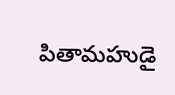పితామహుడై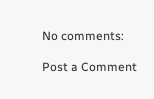No comments:

Post a Comment